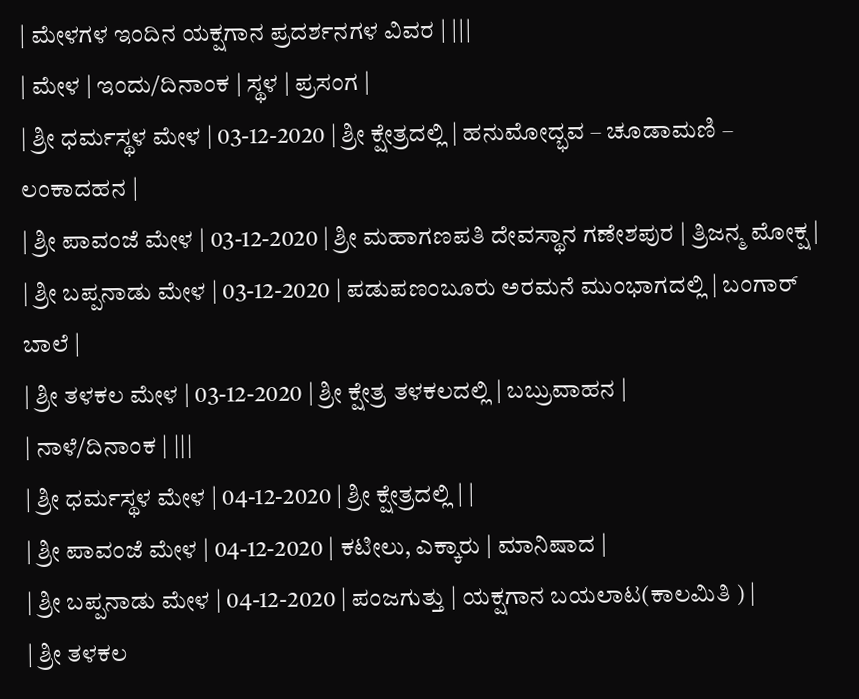| ಮೇಳಗಳ ಇಂದಿನ ಯಕ್ಷಗಾನ ಪ್ರದರ್ಶನಗಳ ವಿವರ | |||
| ಮೇಳ | ಇಂದು/ದಿನಾಂಕ | ಸ್ಥಳ | ಪ್ರಸಂಗ |
| ಶ್ರೀ ಧರ್ಮಸ್ಥಳ ಮೇಳ | 03-12-2020 | ಶ್ರೀ ಕ್ಷೇತ್ರದಲ್ಲಿ | ಹನುಮೋದ್ಭವ – ಚೂಡಾಮಣಿ – ಲಂಕಾದಹನ |
| ಶ್ರೀ ಪಾವಂಜೆ ಮೇಳ | 03-12-2020 | ಶ್ರೀ ಮಹಾಗಣಪತಿ ದೇವಸ್ಥಾನ ಗಣೇಶಪುರ | ತ್ರಿಜನ್ಮ ಮೋಕ್ಷ |
| ಶ್ರೀ ಬಪ್ಪನಾಡು ಮೇಳ | 03-12-2020 | ಪಡುಪಣಂಬೂರು ಅರಮನೆ ಮುಂಭಾಗದಲ್ಲಿ | ಬಂಗಾರ್ ಬಾಲೆ |
| ಶ್ರೀ ತಳಕಲ ಮೇಳ | 03-12-2020 | ಶ್ರೀ ಕ್ಷೇತ್ರ ತಳಕಲದಲ್ಲಿ | ಬಬ್ರುವಾಹನ |
| ನಾಳೆ/ದಿನಾಂಕ | |||
| ಶ್ರೀ ಧರ್ಮಸ್ಥಳ ಮೇಳ | 04-12-2020 | ಶ್ರೀ ಕ್ಷೇತ್ರದಲ್ಲಿ | |
| ಶ್ರೀ ಪಾವಂಜೆ ಮೇಳ | 04-12-2020 | ಕಟೀಲು, ಎಕ್ಕಾರು | ಮಾನಿಷಾದ |
| ಶ್ರೀ ಬಪ್ಪನಾಡು ಮೇಳ | 04-12-2020 | ಪಂಜಗುತ್ತು | ಯಕ್ಷಗಾನ ಬಯಲಾಟ(ಕಾಲಮಿತಿ ) |
| ಶ್ರೀ ತಳಕಲ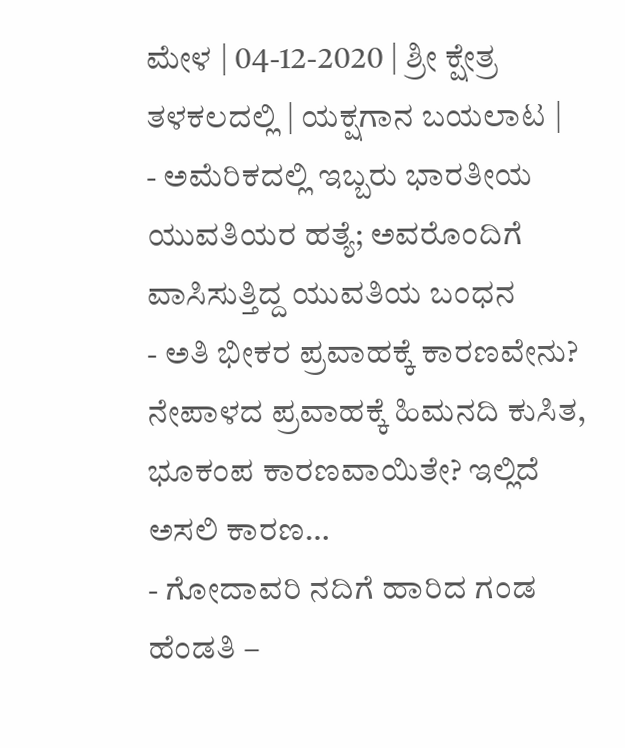ಮೇಳ | 04-12-2020 | ಶ್ರೀ ಕ್ಷೇತ್ರ ತಳಕಲದಲ್ಲಿ | ಯಕ್ಷಗಾನ ಬಯಲಾಟ |
- ಅಮೆರಿಕದಲ್ಲಿ ಇಬ್ಬರು ಭಾರತೀಯ ಯುವತಿಯರ ಹತ್ಯೆ; ಅವರೊಂದಿಗೆ ವಾಸಿಸುತ್ತಿದ್ದ ಯುವತಿಯ ಬಂಧನ
- ಅತಿ ಭೀಕರ ಪ್ರವಾಹಕ್ಕೆ ಕಾರಣವೇನು? ನೇಪಾಳದ ಪ್ರವಾಹಕ್ಕೆ ಹಿಮನದಿ ಕುಸಿತ, ಭೂಕಂಪ ಕಾರಣವಾಯಿತೇ? ಇಲ್ಲಿದೆ ಅಸಲಿ ಕಾರಣ…
- ಗೋದಾವರಿ ನದಿಗೆ ಹಾರಿದ ಗಂಡ ಹೆಂಡತಿ –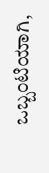ಒಬ್ಬಂಟಿಯಾಗಿ,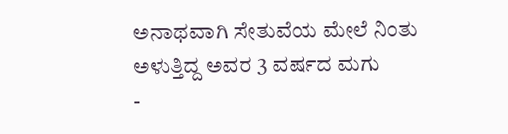ಅನಾಥವಾಗಿ ಸೇತುವೆಯ ಮೇಲೆ ನಿಂತು ಅಳುತ್ತಿದ್ದ ಅವರ 3 ವರ್ಷದ ಮಗು
-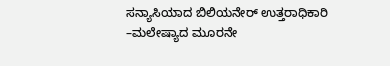ಸನ್ಯಾಸಿಯಾದ ಬಿಲಿಯನೇರ್ ಉತ್ತರಾಧಿಕಾರಿ –ಮಲೇಷ್ಯಾದ ಮೂರನೇ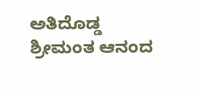ಅತಿದೊಡ್ಡ ಶ್ರೀಮಂತ ಆನಂದ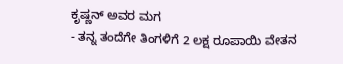ಕೃಷ್ಣನ್ ಅವರ ಮಗ
- ತನ್ನ ತಂದೆಗೇ ತಿಂಗಳಿಗೆ 2 ಲಕ್ಷ ರೂಪಾಯಿ ವೇತನ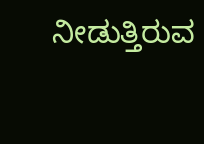ನೀಡುತ್ತಿರುವ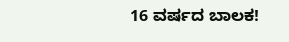16 ವರ್ಷದ ಬಾಲಕ!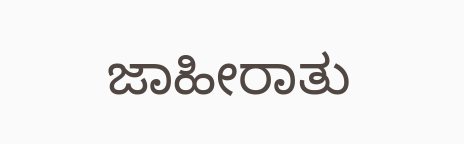ಜಾಹೀರಾತು